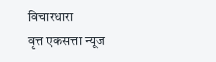विचारधारा
वृत्त एकसत्ता न्यूज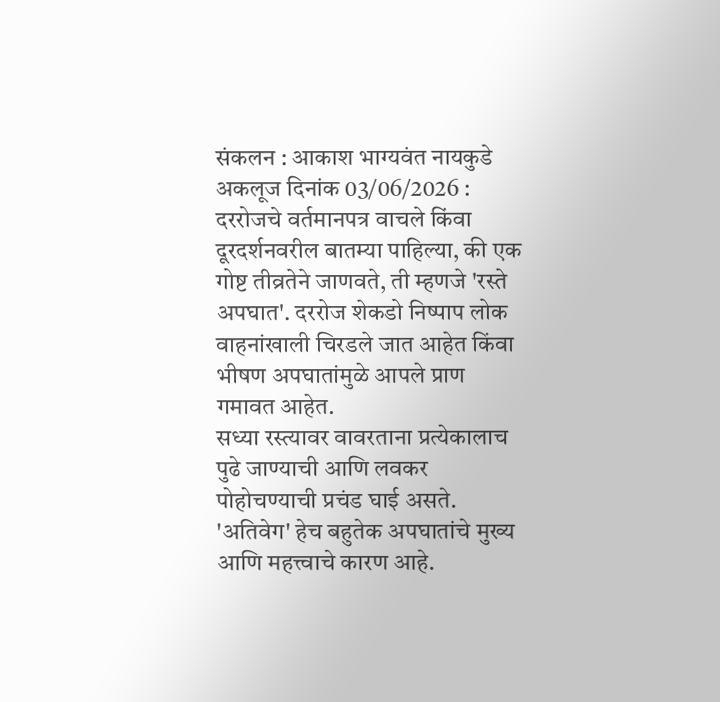संकलन : आकाश भाग्यवंत नायकुडे
अकलूज दिनांक 03/06/2026 :
दररोजचे वर्तमानपत्र वाचले किंवा दूरदर्शनवरील बातम्या पाहिल्या, की एक गोष्ट तीव्रतेने जाणवते, ती म्हणजे 'रस्ते अपघात'. दररोज शेकडो निष्पाप लोक वाहनांखाली चिरडले जात आहेत किंवा भीषण अपघातांमुळे आपले प्राण गमावत आहेत.
सध्या रस्त्यावर वावरताना प्रत्येकालाच पुढे जाण्याची आणि लवकर पोहोचण्याची प्रचंड घाई असते. 'अतिवेग' हेच बहुतेक अपघातांचे मुख्य आणि महत्त्वाचे कारण आहे.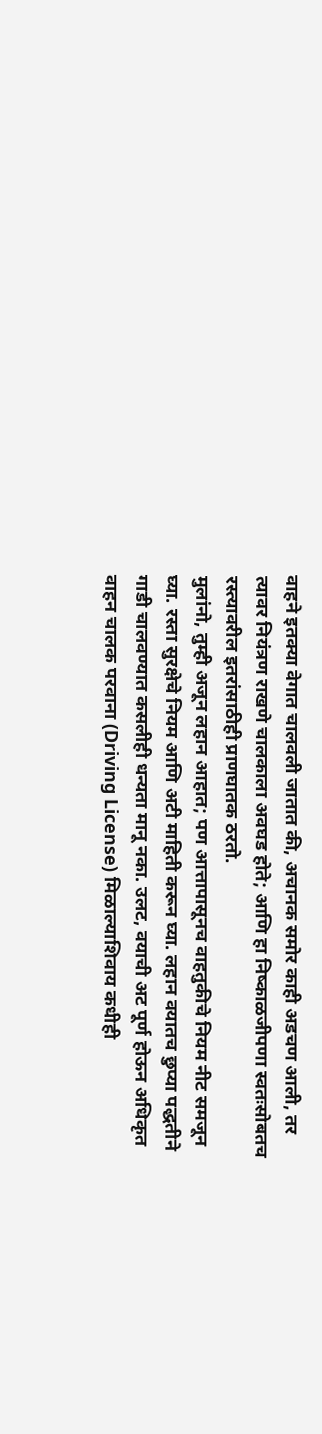वाहने इतक्या वेगात चालवली जातात की, अचानक समोर काही अडचण आली, तर त्यावर नियंत्रण राखणे चालकाला अवघड होते; आणि हा निष्काळजीपणा स्वतःसोबतच रस्त्यावरील इतरांसाठीही प्राणघातक ठरतो.
मुलांनो, तुम्ही अजून लहान आहात; पण आत्तापासूनच वाहतुकीचे नियम नीट समजून घ्या. रस्ता सुरक्षेचे नियम आणि अटी माहिती करून घ्या. लहान वयातच छुप्या पद्धतीने गाडी चालवण्यात कसलीही धन्यता मानू नका. उलट, वयाची अट पूर्ण होऊन अधिकृत वाहन चालक परवाना (Driving License) मिळाल्याशिवाय कधीही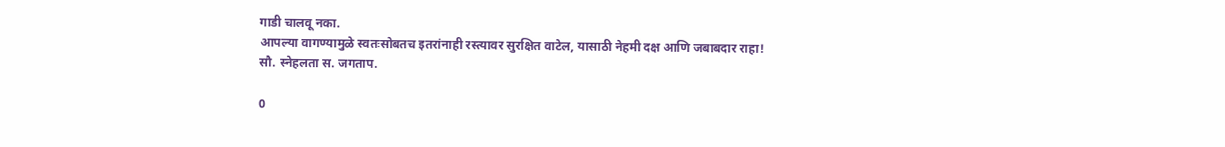गाडी चालवू नका.
आपल्या वागण्यामुळे स्वतःसोबतच इतरांनाही रस्त्यावर सुरक्षित वाटेल, यासाठी नेहमी दक्ष आणि जबाबदार राहा!
सौ. स्नेहलता स. जगताप.

0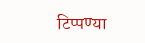टिप्पण्या